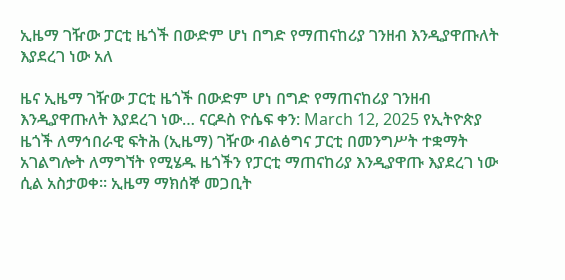ኢዜማ ገዥው ፓርቲ ዜጎች በውድም ሆነ በግድ የማጠናከሪያ ገንዘብ እንዲያዋጡለት እያደረገ ነው አለ

ዜና ኢዜማ ገዥው ፓርቲ ዜጎች በውድም ሆነ በግድ የማጠናከሪያ ገንዘብ እንዲያዋጡለት እያደረገ ነው… ናርዶስ ዮሴፍ ቀን: March 12, 2025 የኢትዮጵያ ዜጎች ለማኅበራዊ ፍትሕ (ኢዜማ) ገዥው ብልፅግና ፓርቲ በመንግሥት ተቋማት አገልግሎት ለማግኘት የሚሄዱ ዜጎችን የፓርቲ ማጠናከሪያ እንዲያዋጡ እያደረገ ነው ሲል አስታወቀ፡፡ ኢዜማ ማክሰኞ መጋቢት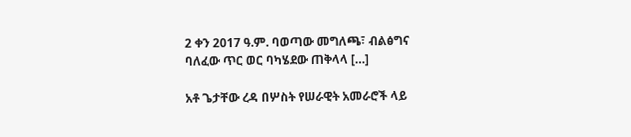2 ቀን 2017 ዓ.ም. ባወጣው መግለጫ፣ ብልፅግና ባለፈው ጥር ወር ባካሄደው ጠቅላላ […]

አቶ ጌታቸው ረዳ በሦስት የሠራዊት አመራሮች ላይ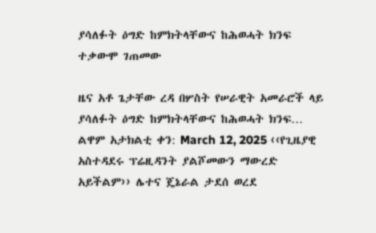ያሳለፉት ዕግድ ከምክትላቸውና ከሕወሓት ክንፍ ተቃውሞ ገጠመው

ዜና አቶ ጌታቸው ረዳ በሦስት የሠራዊት አመራሮች ላይ ያሳለፉት ዕግድ ከምክትላቸውና ከሕወሓት ክንፍ… ልዋም አታክልቲ ቀን: March 12, 2025 ‹‹የጊዜያዊ አስተዳደሩ ፕሬዚዳንት ያልሾመውን ማውረድ አይችልም›› ሌተና ጄኔራል ታደሰ ወረደ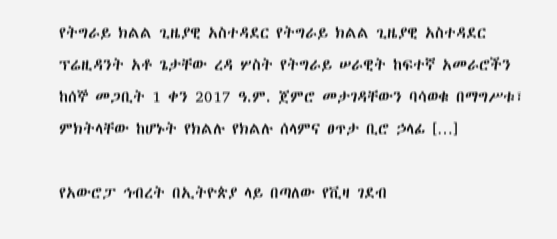የትግራይ ክልል ጊዜያዊ አስተዳደር የትግራይ ክልል ጊዜያዊ አስተዳደር ፕሬዚዳንት አቶ ጌታቸው ረዳ ሦስት የትግራይ ሠራዊት ከፍተኛ አመራሮችን ከሰኞ መጋቢት 1 ቀን 2017 ዓ.ም. ጀምሮ መታገዳቸውን ባሳወቁ በማግሥቱ፣ ምክትላቸው ከሆኑት የክልሉ የክልሉ ሰላምና ፀጥታ ቢሮ ኃላፊ […]

የአውሮፓ ኅብረት በኢትዮጵያ ላይ በጣለው የቪዛ ገደብ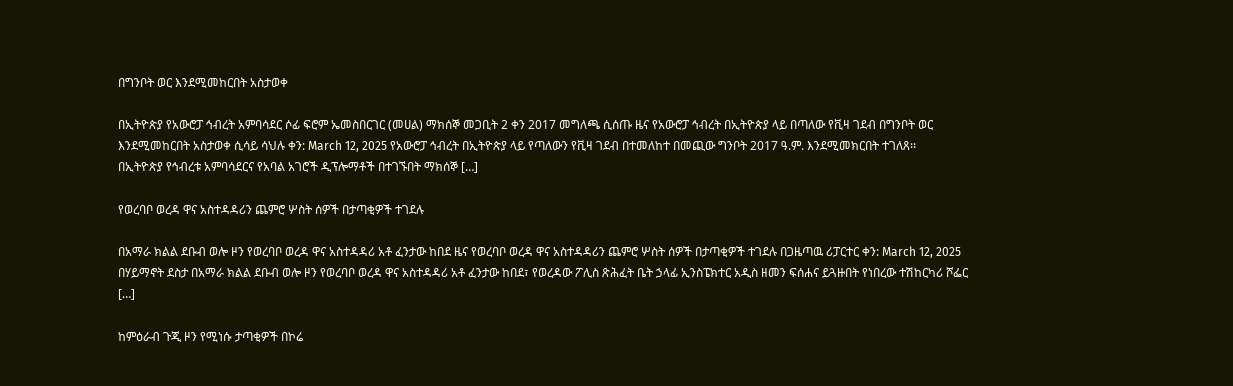በግንቦት ወር እንደሚመከርበት አስታወቀ

በኢትዮጵያ የአውሮፓ ኅብረት አምባሳደር ሶፊ ፍሮም ኤመስበርገር (መሀል) ማክሰኞ መጋቢት 2 ቀን 2017 መግለጫ ሲሰጡ ዜና የአውሮፓ ኅብረት በኢትዮጵያ ላይ በጣለው የቪዛ ገደብ በግንቦት ወር እንደሚመከርበት አስታወቀ ሲሳይ ሳህሉ ቀን: March 12, 2025 የአውሮፓ ኅብረት በኢትዮጵያ ላይ የጣለውን የቪዛ ገደብ በተመለከተ በመጪው ግንቦት 2017 ዓ.ም. እንደሚመክርበት ተገለጸ፡፡ በኢትዮጵያ የኅብረቱ አምባሳደርና የአባል አገሮች ዲፕሎማቶች በተገኙበት ማክሰኞ […]

የወረባቦ ወረዳ ዋና አስተዳዳሪን ጨምሮ ሦስት ሰዎች በታጣቂዎች ተገደሉ

በአማራ ክልል ደቡብ ወሎ ዞን የወረባቦ ወረዳ ዋና አስተዳዳሪ አቶ ፈንታው ከበደ ዜና የወረባቦ ወረዳ ዋና አስተዳዳሪን ጨምሮ ሦስት ሰዎች በታጣቂዎች ተገደሉ በጋዜጣዉ ሪፓርተር ቀን: March 12, 2025 በሃይማኖት ደስታ በአማራ ክልል ደቡብ ወሎ ዞን የወረባቦ ወረዳ ዋና አስተዳዳሪ አቶ ፈንታው ከበደ፣ የወረዳው ፖሊስ ጽሕፈት ቤት ኃላፊ ኢንስፔክተር አዲስ ዘመን ፍሰሐና ይጓዙበት የነበረው ተሽከርካሪ ሾፌር […]

ከምዕራብ ጉጂ ዞን የሚነሱ ታጣቂዎች በኮሬ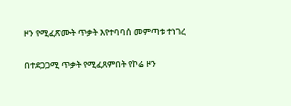ዞን የሚፈጽሙት ጥቃት እየተባባሰ መምጣቱ ተነገረ

በተደጋጋሚ ጥቃት የሚፈጸምበት የኮሬ ዞን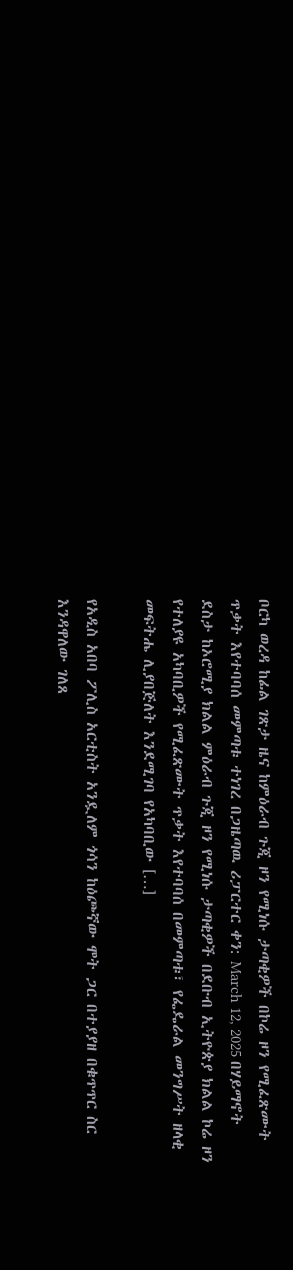ቦርካ ወረዳ ከፊል ገጽታ ዜና ከምዕራብ ጉጂ ዞን የሚነሱ ታጣቂዎች በኮሬ ዞን የሚፈጽሙት ጥቃት እየተባባሰ መምጣቱ ተነገረ በጋዜጣዉ ሪፓርተር ቀን: March 12, 2025 በሃይማኖት ደስታ ከኦሮሚያ ክልል ምዕራብ ጉጂ ዞን የሚነሱ ታጣቂዎች በደቡብ ኢትዮጵያ ክልል ኮሬ ዞን የተለያዩ አካባቢዎች የሚፈጽሙት ጥቃት እየተባባሰ በመምጣቱ፣ የፌዴራል መንግሥት ዘላቂ መፍትሔ ሊያበጅለት እንደሚገባ የአካባቢው […]

የአዲስ አበባ ፖሊስ አርቲስት አንዷለም ጎሳን ከዕጮኛው ሞት ጋር በተያያዘ በቁጥጥር ስር እንዳዋለው ገለጸ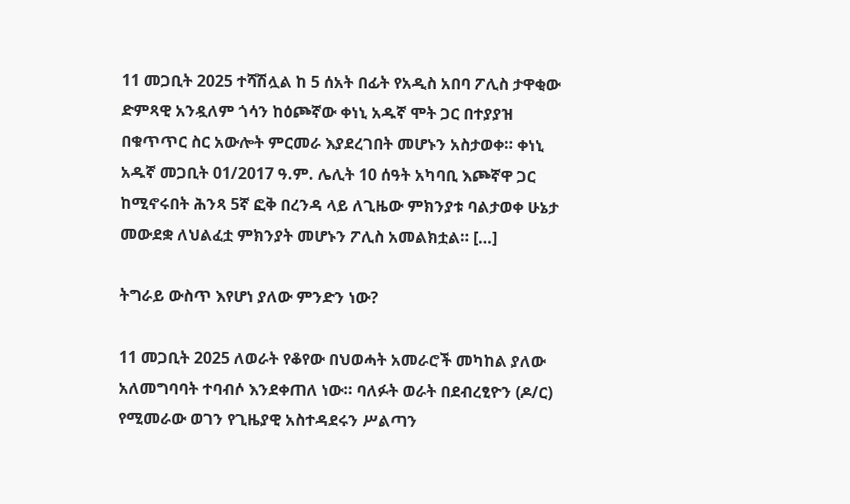11 መጋቢት 2025 ተሻሽሏል ከ 5 ሰአት በፊት የአዲስ አበባ ፖሊስ ታዋቂው ድምጻዊ አንዷለም ጎሳን ከዕጮኛው ቀነኒ አዱኛ ሞት ጋር በተያያዝ በቁጥጥር ስር አውሎት ምርመራ እያደረገበት መሆኑን አስታወቀ። ቀነኒ አዱኛ መጋቢት 01/2017 ዓ.ም. ሌሊት 10 ሰዓት አካባቢ እጮኛዋ ጋር ከሚኖሩበት ሕንጻ 5ኛ ፎቅ በረንዳ ላይ ለጊዜው ምክንያቱ ባልታወቀ ሁኔታ መውደቋ ለህልፈቷ ምክንያት መሆኑን ፖሊስ አመልክቷል። […]

ትግራይ ውስጥ እየሆነ ያለው ምንድን ነው?

11 መጋቢት 2025 ለወራት የቆየው በህወሓት አመራሮች መካከል ያለው አለመግባባት ተባብሶ እንደቀጠለ ነው። ባለፉት ወራት በደብረፂዮን (ዶ/ር) የሚመራው ወገን የጊዜያዊ አስተዳደሩን ሥልጣን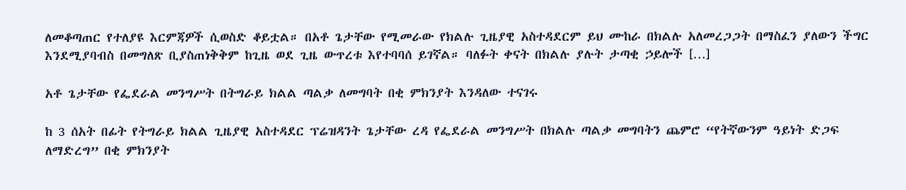ለመቆጣጠር የተለያዩ እርምጃዎች ሲወስድ ቆይቷል። በአቶ ጌታቸው የሚመራው የክልሉ ጊዜያዊ አስተዳደርም ይህ ሙከራ በክልሉ አለመረጋጋት በማስፈን ያለውን ችግር እንደሚያባብስ በመግለጽ ቢያስጠነቅቅም ከጊዜ ወደ ጊዜ ውጥረቱ እየተባባሰ ይገኛል። ባለፉት ቀናት በክልሉ ያሉት ታጣቂ ኃይሎች […]

አቶ ጌታቸው የፌደራል መንግሥት በትግራይ ክልል ጣልቃ ለመግባት በቂ ምክንያት እንዳለው ተናገሩ

ከ 3 ሰአት በፊት የትግራይ ክልል ጊዜያዊ አስተዳደር ፕሬዝዳንት ጌታቸው ረዳ የፌደራል መንግሥት በክልሉ ጣልቃ መግባትን ጨምሮ “የትኛውንም ዓይነት ድጋፍ ለማድረግ” በቂ ምክንያት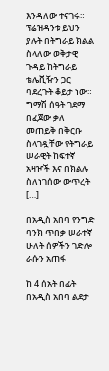እንዳለው ተናገሩ። ፕሬዝዳንቱ ይህን ያሉት በትግራይ ክልል ስላለው ወቅታዊ ጉዳይ ከትግራይ ቴሌቪዥን ጋር ባደረጉት ቆይታ ነው። ግማሽ ሰዓት ገደማ በፈጀው ቃለ መጠይቅ በቅርቡ ስላገዷቸው የትግራይ ሠራዊት ከፍተኛ አዛዦች እና በክልሉ ስለነገሰው ውጥረት […]

በአዲስ አበባ የንግድ ባንክ ጥበቃ ሠራተኛ ሁለት ሰዎችን ገድሎ ራሱን አጠፋ

ከ 4 ሰአት በፊት በአዲስ አበባ ልደታ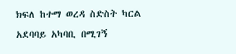ክፍለ ከተማ ወረዳ ስድስት ካርል አደባባይ አካባቢ በሚገኝ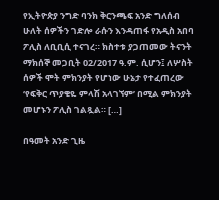የኢትዮጵያ ንግድ ባንክ ቅርንጫፍ አንድ ግለሰብ ሁለት ሰዎችን ገድሎ ራሱን እንዳጠፋ የአዲስ አበባ ፖሊስ ለቢቢሲ ተናገረ። ክስተቱ ያጋጠመው ትናንት ማክሰኞ መጋቢት 02/2017 ዓ.ም. ሲሆን፤ ለሦስት ሰዎች ሞት ምክንያት የሆነው ሁኔታ የተፈጠረው ‘የፍቅር ጥያቄዬ ምላሽ አላገኘም’ በሚል ምክንያት መሆኑን ፖሊስ ገልጿል። […]

በዓመት አንድ ጊዜ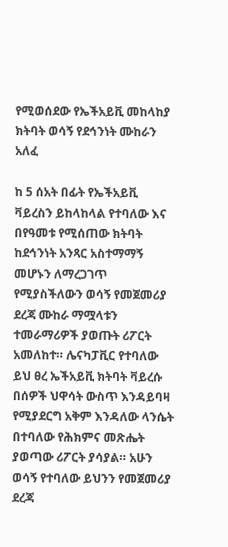የሚወሰደው የኤችአይቪ መከላከያ ክትባት ወሳኝ የደኅንነት ሙከራን አለፈ

ከ 5 ሰአት በፊት የኤችአይቪ ቫይረስን ይከላከላል የተባለው እና በየዓመቱ የሚሰጠው ክትባት ከደኅንነት አንጻር አስተማማኝ መሆኑን ለማረጋገጥ የሚያስችለውን ወሳኝ የመጀመሪያ ደረጃ ሙከራ ማሟላቱን ተመራማሪዎች ያወጡት ሪፖርት አመለከተ። ሌናካፓቪር የተባለው ይህ ፀረ ኤችአይቪ ክትባት ቫይረሱ በሰዎች ህዋሳት ውስጥ እንዳይባዛ የሚያደርግ አቅም እንዳለው ላንሴት በተባለው የሕክምና መጽሔት ያወጣው ሪፖርት ያሳያል። አሁን ወሳኝ የተባለው ይህንን የመጀመሪያ ደረጃ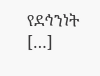የደኅንነት […]